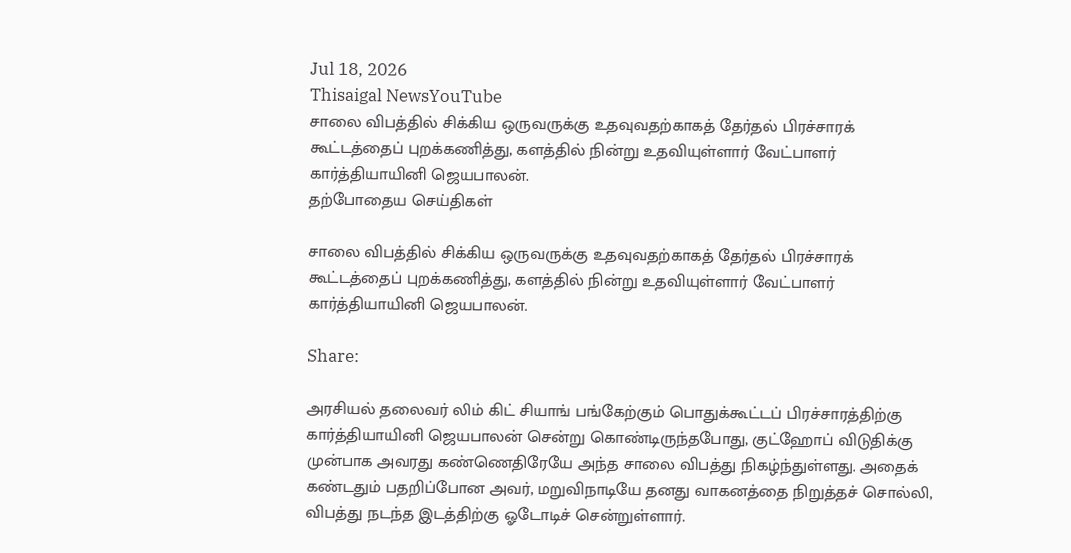Jul 18, 2026
Thisaigal NewsYouTube
சாலை விபத்தில் சிக்கிய ஒருவருக்கு உதவுவதற்காகத் தேர்தல் பிரச்சாரக் கூட்டத்தைப் புறக்கணித்து, களத்தில் நின்று உதவியுள்ளார் வேட்பாளர் கார்த்தியாயினி ஜெயபாலன்.
தற்போதைய செய்திகள்

சாலை விபத்தில் சிக்கிய ஒருவருக்கு உதவுவதற்காகத் தேர்தல் பிரச்சாரக் கூட்டத்தைப் புறக்கணித்து, களத்தில் நின்று உதவியுள்ளார் வேட்பாளர் கார்த்தியாயினி ஜெயபாலன்.

Share:

அரசியல் தலைவர் லிம் கிட் சியாங் பங்கேற்கும் பொதுக்கூட்டப் பிரச்சாரத்திற்கு கார்த்தியாயினி ஜெயபாலன் சென்று கொண்டிருந்தபோது, குட்ஹோப் விடுதிக்கு முன்பாக அவரது கண்ணெதிரேயே அந்த சாலை விபத்து நிகழ்ந்துள்ளது. அதைக் கண்டதும் பதறிப்போன அவர், மறுவிநாடியே தனது வாகனத்தை நிறுத்தச் சொல்லி, விபத்து நடந்த இடத்திற்கு ஓடோடிச் சென்றுள்ளார்.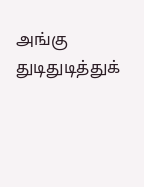அங்கு துடிதுடித்துக்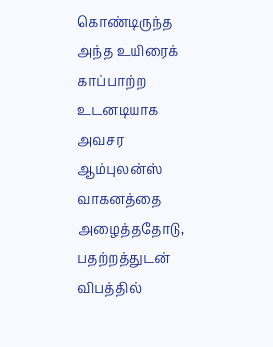கொண்டிருந்த அந்த உயிரைக் காப்பாற்ற உடனடியாக அவசர ஆம்புலன்ஸ் வாகனத்தை அழைத்ததோடு, பதற்றத்துடன் விபத்தில்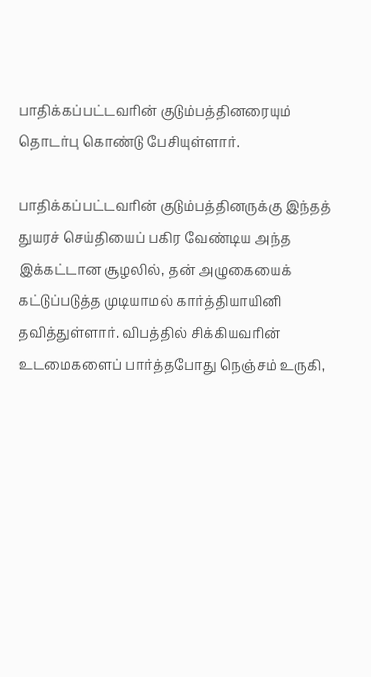பாதிக்கப்பட்டவரின் குடும்பத்தினரையும் தொடர்பு கொண்டு பேசியுள்ளார்.

பாதிக்கப்பட்டவரின் குடும்பத்தினருக்கு இந்தத் துயரச் செய்தியைப் பகிர வேண்டிய அந்த இக்கட்டான சூழலில், தன் அழுகையைக் கட்டுப்படுத்த முடியாமல் கார்த்தியாயினி தவித்துள்ளார். விபத்தில் சிக்கியவரின் உடமைகளைப் பார்த்தபோது நெஞ்சம் உருகி,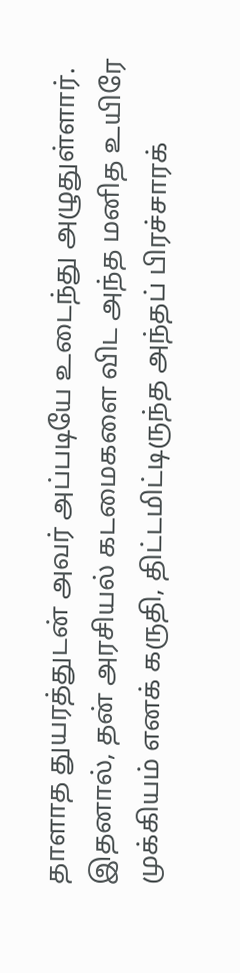தாளாத துயரத்துடன் அவர் அப்படியே உடைந்து அழுதுள்ளார். இதனால், தன் அரசியல் கடமைகளை விட அந்த மனித உயிரே முக்கியம் எனக் கருதி, திட்டமிட்டிருந்த அந்தப் பிரச்சாரக்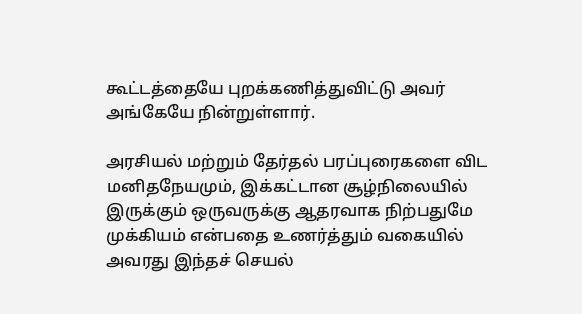கூட்டத்தையே புறக்கணித்துவிட்டு அவர் அங்கேயே நின்றுள்ளார்.

அரசியல் மற்றும் தேர்தல் பரப்புரைகளை விட மனிதநேயமும், இக்கட்டான சூழ்நிலையில் இருக்கும் ஒருவருக்கு ஆதரவாக நிற்பதுமே முக்கியம் என்பதை உணர்த்தும் வகையில் அவரது இந்தச் செயல்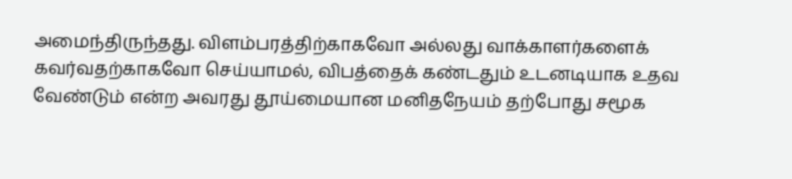அமைந்திருந்தது. விளம்பரத்திற்காகவோ அல்லது வாக்காளர்களைக் கவர்வதற்காகவோ செய்யாமல், விபத்தைக் கண்டதும் உடனடியாக உதவ வேண்டும் என்ற அவரது தூய்மையான மனிதநேயம் தற்போது சமூக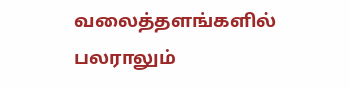வலைத்தளங்களில் பலராலும்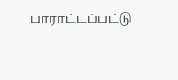பாராட்டப்பட்டு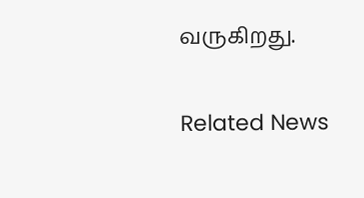வருகிறது.

Related News